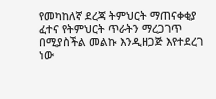የመካከለኛ ደረጃ ትምህርት ማጠናቀቂያ ፈተና የትምህርት ጥራትን ማረጋገጥ በሚያስችል መልኩ እንዲዘጋጅ እየተደረገ ነው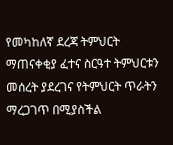የመካከለኛ ደረጃ ትምህርት ማጠናቀቂያ ፈተና ስርዓተ ትምህርቱን መሰረት ያደረገና የትምህርት ጥራትን ማረጋገጥ በሚያስችል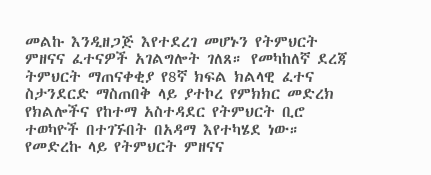መልኩ እንዲዘጋጅ እየተደረገ መሆኑን የትምህርት ምዘናና ፈተናዎች አገልግሎት ገለጸ። የመካከለኛ ደረጃ ትምህርት ማጠናቀቂያ የ8ኛ ክፍል ክልላዊ ፈተና ስታንደርድ ማስጠበቅ ላይ ያተኮረ የምክክር መድረክ የክልሎችና የከተማ አስተዳደር የትምህርት ቢሮ ተወካዮች በተገኙበት በአዳማ እየተካሄደ ነው። የመድረኩ ላይ የትምህርት ምዘናና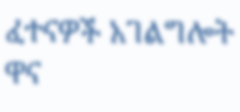ፈተናዎች አገልግሎት ዋና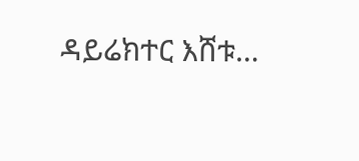ዳይሬክተር እሸቱ…